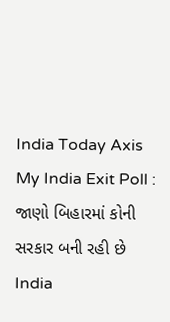India Today Axis My India Exit Poll : જાણો બિહારમાં કોની સરકાર બની રહી છે
India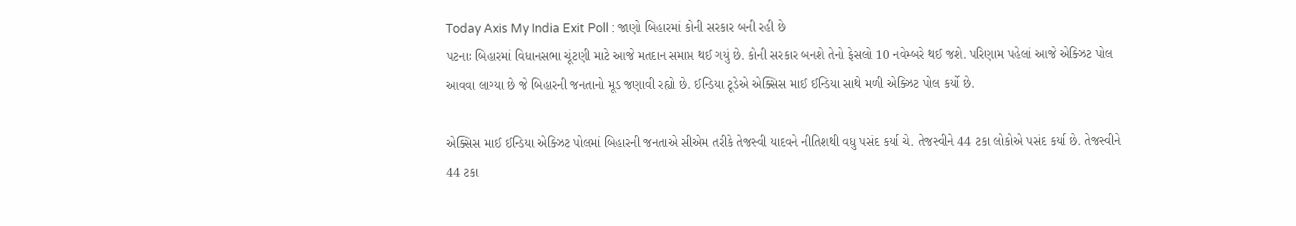Today Axis My India Exit Poll : જાણો બિહારમાં કોની સરકાર બની રહી છે
પટનાઃ બિહારમાં વિધાનસભા ચૂંટણી માટે આજે મતદાન સમાપ્ત થઈ ગયું છે. કોની સરકાર બનશે તેનો ફેસલો 10 નવેમ્બરે થઈ જશે. પરિણામ પહેલાં આજે એક્ઝિટ પોલ આવવા લાગ્યા છે જે બિહારની જનતાનો મૂડ જણાવી રહ્યો છે. ઈન્ડિયા ટૂડેએ એક્સિસ માઈ ઈન્ડિયા સાથે મળી એક્ઝિટ પોલ કર્યો છે.

એક્સિસ માઈ ઈન્ડિયા એક્ઝિટ પોલમાં બિહારની જનતાએ સીએમ તરીકે તેજસ્વી યાદવને નીતિશથી વધુ પસંદ કર્યા ચે. તેજસ્વીને 44 ટકા લોકોએ પસંદ કર્યા છે. તેજસ્વીને 44 ટકા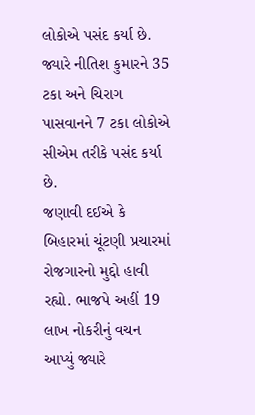લોકોએ પસંદ કર્યા છે. જ્યારે નીતિશ કુમારને 35 ટકા અને ચિરાગ પાસવાનને 7 ટકા લોકોએ સીએમ તરીકે પસંદ કર્યા છે.
જણાવી દઈએ કે બિહારમાં ચૂંટણી પ્રચારમાં રોજગારનો મુદ્દો હાવી રહ્યો. ભાજપે અહીં 19 લાખ નોકરીનું વચન આપ્યું જ્યારે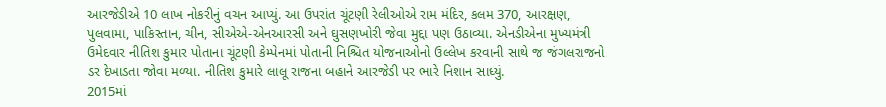આરજેડીએ 10 લાખ નોકરીનું વચન આપ્યું. આ ઉપરાંત ચૂંટણી રેલીઓએ રામ મંદિર, કલમ 370, આરક્ષણ, પુલવામા, પાકિસ્તાન, ચીન, સીએએ-એનઆરસી અને ઘુસણખોરી જેવા મુદ્દા પણ ઉઠાવ્યા. એનડીએના મુખ્યમંત્રી ઉમેદવાર નીતિશ કુમાર પોતાના ચૂંટણી કેમ્પેનમાં પોતાની નિશ્ચિત યોજનાઓનો ઉલ્લેખ કરવાની સાથે જ જંગલરાજનો ડર દેખાડતા જોવા મળ્યા. નીતિશ કુમારે લાલૂ રાજના બહાને આરજેડી પર ભારે નિશાન સાધ્યું.
2015માં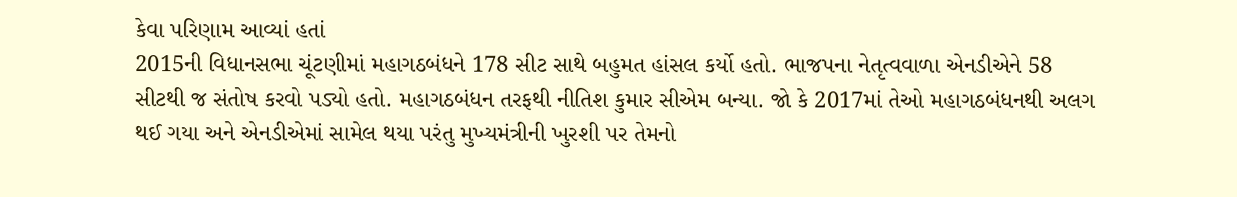કેવા પરિણામ આવ્યાં હતાં
2015ની વિધાનસભા ચૂંટણીમાં મહાગઠબંધને 178 સીટ સાથે બહુમત હાંસલ કર્યો હતો. ભાજપના નેતૃત્વવાળા એનડીએને 58 સીટથી જ સંતોષ કરવો પડ્યો હતો. મહાગઠબંધન તરફથી નીતિશ કુમાર સીએમ બન્યા. જો કે 2017માં તેઓ મહાગઠબંધનથી અલગ થઈ ગયા અને એનડીએમાં સામેલ થયા પરંતુ મુખ્યમંત્રીની ખુરશી પર તેમનો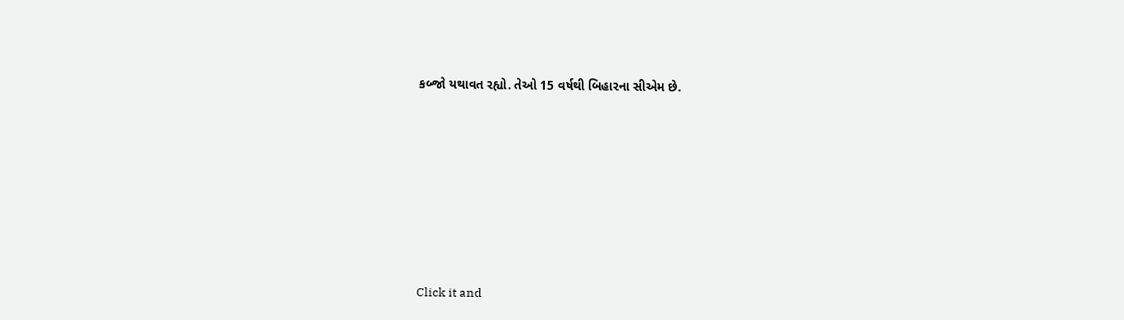કબ્જો યથાવત રહ્યો. તેઓ 15 વર્ષથી બિહારના સીએમ છે.












Click it and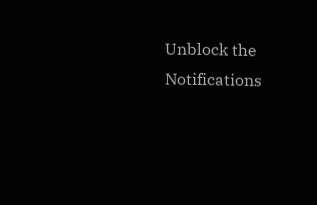Unblock the Notifications